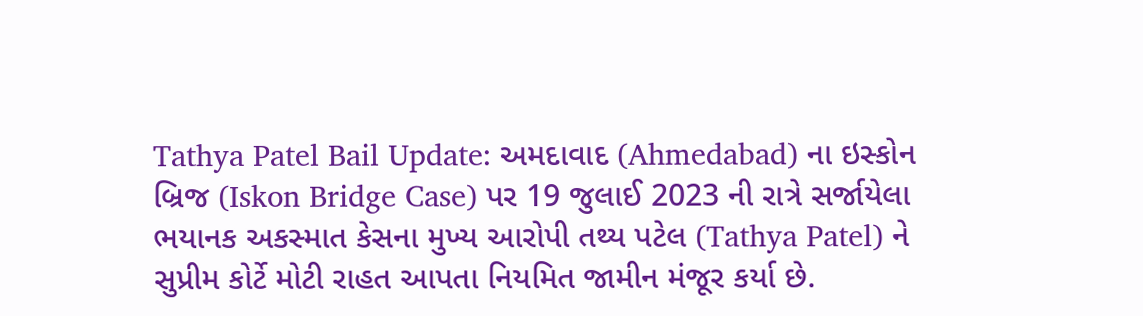Tathya Patel Bail Update: અમદાવાદ (Ahmedabad) ના ઇસ્કોન બ્રિજ (Iskon Bridge Case) પર 19 જુલાઈ 2023 ની રાત્રે સર્જાયેલા ભયાનક અકસ્માત કેસના મુખ્ય આરોપી તથ્ય પટેલ (Tathya Patel) ને સુપ્રીમ કોર્ટે મોટી રાહત આપતા નિયમિત જામીન મંજૂર કર્યા છે.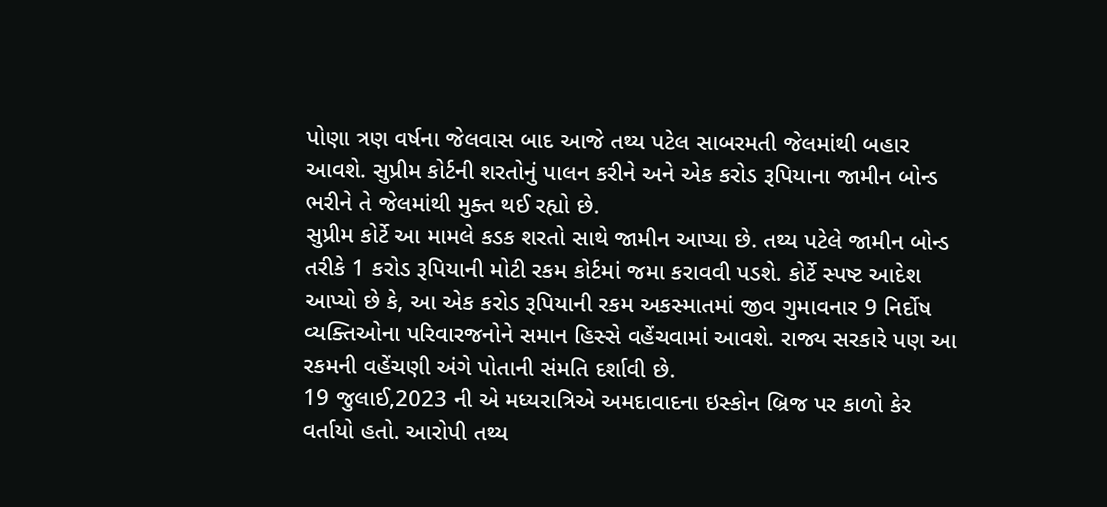પોણા ત્રણ વર્ષના જેલવાસ બાદ આજે તથ્ય પટેલ સાબરમતી જેલમાંથી બહાર આવશે. સુપ્રીમ કોર્ટની શરતોનું પાલન કરીને અને એક કરોડ રૂપિયાના જામીન બોન્ડ ભરીને તે જેલમાંથી મુક્ત થઈ રહ્યો છે.
સુપ્રીમ કોર્ટે આ મામલે કડક શરતો સાથે જામીન આપ્યા છે. તથ્ય પટેલે જામીન બોન્ડ તરીકે 1 કરોડ રૂપિયાની મોટી રકમ કોર્ટમાં જમા કરાવવી પડશે. કોર્ટે સ્પષ્ટ આદેશ આપ્યો છે કે, આ એક કરોડ રૂપિયાની રકમ અકસ્માતમાં જીવ ગુમાવનાર 9 નિર્દોષ વ્યક્તિઓના પરિવારજનોને સમાન હિસ્સે વહેંચવામાં આવશે. રાજ્ય સરકારે પણ આ રકમની વહેંચણી અંગે પોતાની સંમતિ દર્શાવી છે.
19 જુલાઈ,2023 ની એ મધ્યરાત્રિએ અમદાવાદના ઇસ્કોન બ્રિજ પર કાળો કેર વર્તાયો હતો. આરોપી તથ્ય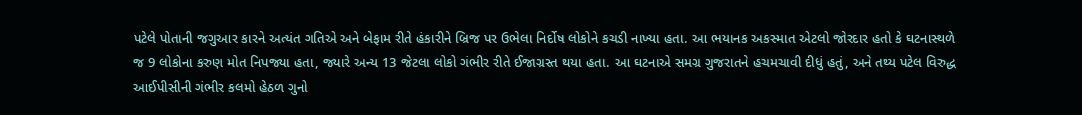પટેલે પોતાની જગુઆર કારને અત્યંત ગતિએ અને બેફામ રીતે હંકારીને બ્રિજ પર ઉભેલા નિર્દોષ લોકોને કચડી નાખ્યા હતા. આ ભયાનક અકસ્માત એટલો જોરદાર હતો કે ઘટનાસ્થળે જ 9 લોકોના કરુણ મોત નિપજ્યા હતા, જ્યારે અન્ય 13 જેટલા લોકો ગંભીર રીતે ઈજાગ્રસ્ત થયા હતા. આ ઘટનાએ સમગ્ર ગુજરાતને હચમચાવી દીધું હતું, અને તથ્ય પટેલ વિરુદ્ધ આઈપીસીની ગંભીર કલમો હેઠળ ગુનો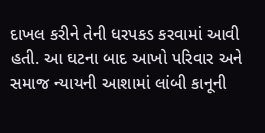દાખલ કરીને તેની ધરપકડ કરવામાં આવી હતી. આ ઘટના બાદ આખો પરિવાર અને સમાજ ન્યાયની આશામાં લાંબી કાનૂની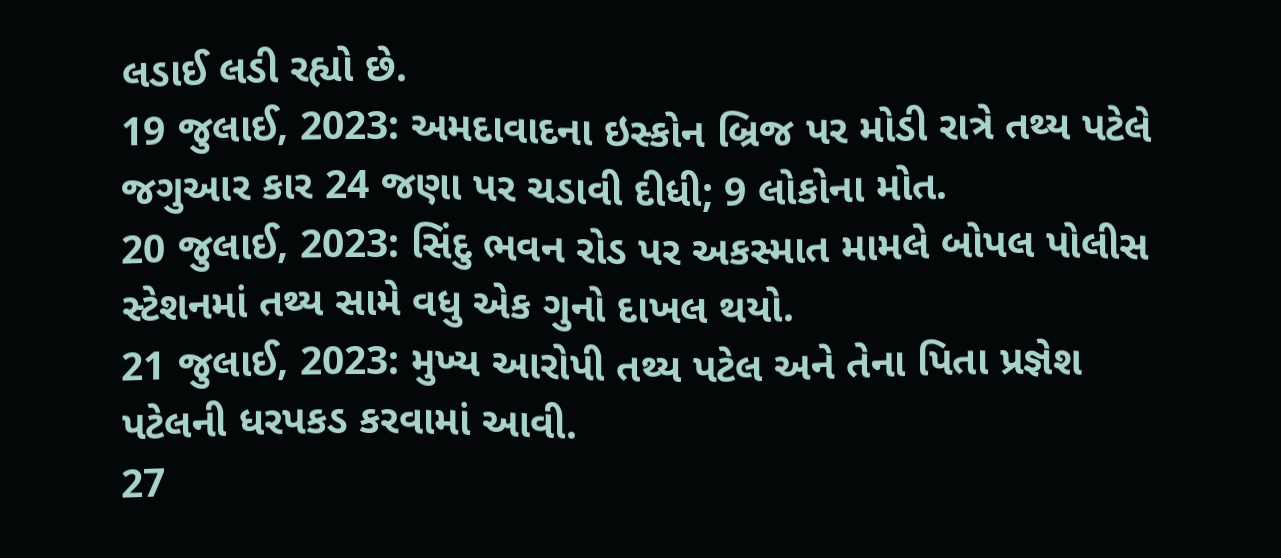લડાઈ લડી રહ્યો છે.
19 જુલાઈ, 2023: અમદાવાદના ઇસ્કોન બ્રિજ પર મોડી રાત્રે તથ્ય પટેલે જગુઆર કાર 24 જણા પર ચડાવી દીધી; 9 લોકોના મોત.
20 જુલાઈ, 2023: સિંદુ ભવન રોડ પર અકસ્માત મામલે બોપલ પોલીસ સ્ટેશનમાં તથ્ય સામે વધુ એક ગુનો દાખલ થયો.
21 જુલાઈ, 2023: મુખ્ય આરોપી તથ્ય પટેલ અને તેના પિતા પ્રજ્ઞેશ પટેલની ધરપકડ કરવામાં આવી.
27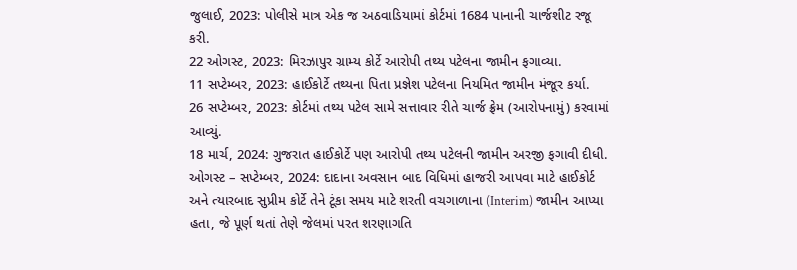જુલાઈ, 2023: પોલીસે માત્ર એક જ અઠવાડિયામાં કોર્ટમાં 1684 પાનાની ચાર્જશીટ રજૂ કરી.
22 ઓગસ્ટ, 2023: મિરઝાપુર ગ્રામ્ય કોર્ટે આરોપી તથ્ય પટેલના જામીન ફગાવ્યા.
11 સપ્ટેમ્બર, 2023: હાઈકોર્ટે તથ્યના પિતા પ્રજ્ઞેશ પટેલના નિયમિત જામીન મંજૂર કર્યા.
26 સપ્ટેમ્બર, 2023: કોર્ટમાં તથ્ય પટેલ સામે સત્તાવાર રીતે ચાર્જ ફ્રેમ (આરોપનામું) કરવામાં આવ્યું.
18 માર્ચ, 2024: ગુજરાત હાઈકોર્ટે પણ આરોપી તથ્ય પટેલની જામીન અરજી ફગાવી દીધી.
ઓગસ્ટ – સપ્ટેમ્બર, 2024: દાદાના અવસાન બાદ વિધિમાં હાજરી આપવા માટે હાઈકોર્ટ અને ત્યારબાદ સુપ્રીમ કોર્ટે તેને ટૂંકા સમય માટે શરતી વચગાળાના (Interim) જામીન આપ્યા હતા, જે પૂર્ણ થતાં તેણે જેલમાં પરત શરણાગતિ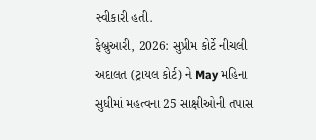સ્વીકારી હતી.
ફેબ્રુઆરી, 2026: સુપ્રીમ કોર્ટે નીચલી અદાલત (ટ્રાયલ કોર્ટ) ને May મહિના સુધીમાં મહત્વના 25 સાક્ષીઓની તપાસ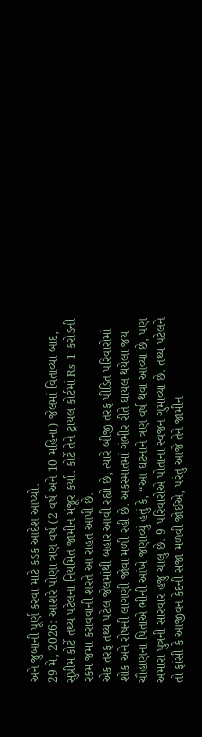અને જુબાની પૂર્ણ કરવા માટે કડક આદેશ આપ્યો.
29 મે, 2026: આશરે પોણા ત્રણ વર્ષ (2 વર્ષ અને 10 મહિના) જેલમાં વિતાવ્યા બાદ, સુપ્રીમ કોર્ટે તથ્ય પટેલના નિયમિત જામીન મંજૂર કર્યા. કોર્ટે તેને ટ્રાયલ કોર્ટમાં Rs 1 કરોડની રકમ જમા કરાવવાની શરતે આ રાહત આપી છે.
એક તરફ તથ્ય પટેલ જેલમાંથી બહાર આવી રહ્યો છે, ત્યારે બીજી તરફ પીડિત પરિવારોમાં શોક અને રોષની લાગણી જોવા મળી રહી છે. અકસ્માતમાં ગંભીર રીતે ઘાયલ થયેલા જય ચૌહાણના પિતાએ ભીની આંખે જણાવ્યું હતું કે, “આ ઘટનાને ત્રણ વર્ષ થવા આવ્યા છે, પણ અમારા પુત્રની સારવાર હજુ ચાલુ છે. 9 પરિવારોએ પોતાના સ્વજન ગુમાવ્યા છે. તથ્ય પટેલને તો ફાંસી કે આજીવન કેદની સજા મળવી જોઈએ, પરંતુ આજે તેને જામીન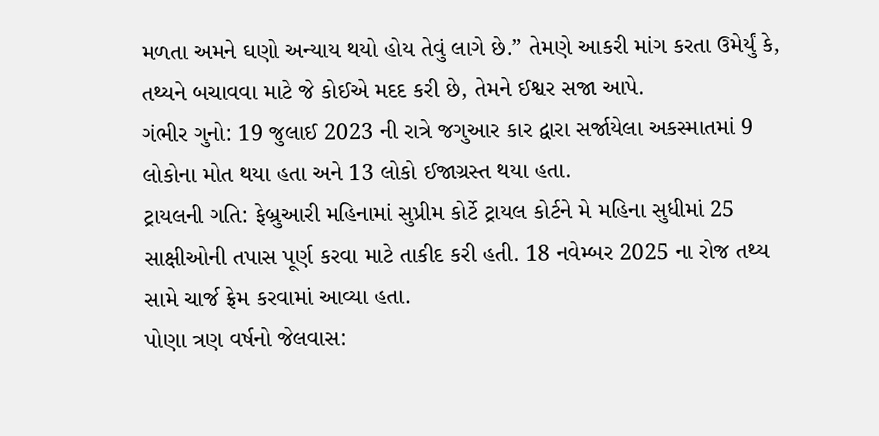મળતા અમને ઘણો અન્યાય થયો હોય તેવું લાગે છે.” તેમણે આકરી માંગ કરતા ઉમેર્યું કે, તથ્યને બચાવવા માટે જે કોઈએ મદદ કરી છે, તેમને ઈશ્વર સજા આપે.
ગંભીર ગુનો: 19 જુલાઈ 2023 ની રાત્રે જગુઆર કાર દ્વારા સર્જાયેલા અકસ્માતમાં 9 લોકોના મોત થયા હતા અને 13 લોકો ઈજાગ્રસ્ત થયા હતા.
ટ્રાયલની ગતિ: ફેબ્રુઆરી મહિનામાં સુપ્રીમ કોર્ટે ટ્રાયલ કોર્ટને મે મહિના સુધીમાં 25 સાક્ષીઓની તપાસ પૂર્ણ કરવા માટે તાકીદ કરી હતી. 18 નવેમ્બર 2025 ના રોજ તથ્ય સામે ચાર્જ ફ્રેમ કરવામાં આવ્યા હતા.
પોણા ત્રણ વર્ષનો જેલવાસ: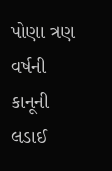પોણા ત્રણ વર્ષની કાનૂની લડાઈ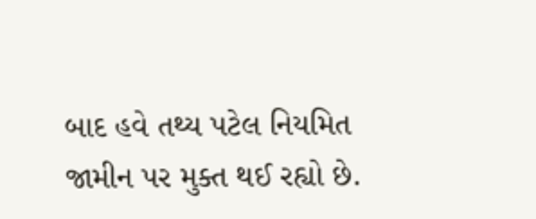બાદ હવે તથ્ય પટેલ નિયમિત જામીન પર મુક્ત થઈ રહ્યો છે.